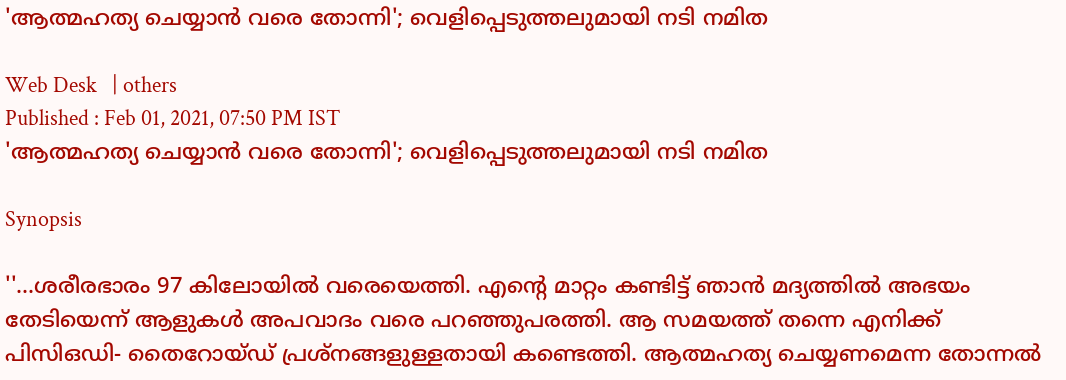'ആത്മഹത്യ ചെയ്യാന്‍ വരെ തോന്നി'; വെളിപ്പെടുത്തലുമായി നടി നമിത

Web Desk   | others
Published : Feb 01, 2021, 07:50 PM IST
'ആത്മഹത്യ ചെയ്യാന്‍ വരെ തോന്നി'; വെളിപ്പെടുത്തലുമായി നടി നമിത

Synopsis

''...ശരീരഭാരം 97 കിലോയില്‍ വരെയെത്തി. എന്റെ മാറ്റം കണ്ടിട്ട് ഞാന്‍ മദ്യത്തില്‍ അഭയം തേടിയെന്ന് ആളുകള്‍ അപവാദം വരെ പറഞ്ഞുപരത്തി. ആ സമയത്ത് തന്നെ എനിക്ക് പിസിഒഡി- തൈറോയ്ഡ് പ്രശ്‌നങ്ങളുള്ളതായി കണ്ടെത്തി. ആത്മഹത്യ ചെയ്യണമെന്ന തോന്നല്‍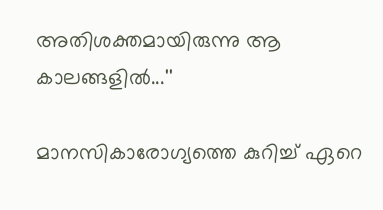അതിശക്തമായിരുന്നു ആ കാലങ്ങളില്‍...''

മാനസികാരോഗ്യത്തെ കുറിച്ച് ഏറെ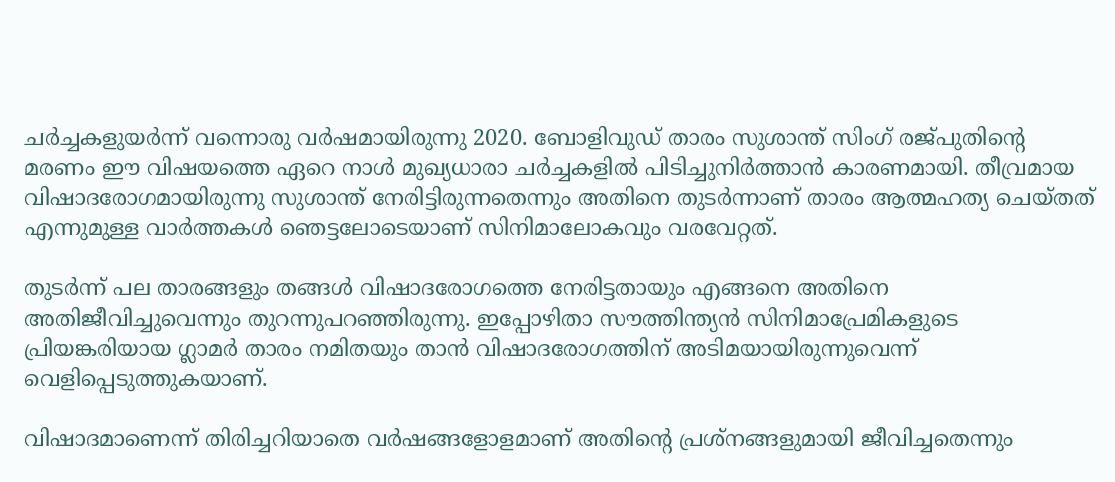ചര്‍ച്ചകളുയര്‍ന്ന് വന്നൊരു വര്‍ഷമായിരുന്നു 2020. ബോളിവുഡ് താരം സുശാന്ത് സിംഗ് രജ്പുതിന്റെ മരണം ഈ വിഷയത്തെ ഏറെ നാള്‍ മുഖ്യധാരാ ചര്‍ച്ചകളില്‍ പിടിച്ചുനിര്‍ത്താന്‍ കാരണമായി. തീവ്രമായ വിഷാദരോഗമായിരുന്നു സുശാന്ത് നേരിട്ടിരുന്നതെന്നും അതിനെ തുടര്‍ന്നാണ് താരം ആത്മഹത്യ ചെയ്തത് എന്നുമുള്ള വാര്‍ത്തകള്‍ ഞെട്ടലോടെയാണ് സിനിമാലോകവും വരവേറ്റത്.

തുടര്‍ന്ന് പല താരങ്ങളും തങ്ങള്‍ വിഷാദരോഗത്തെ നേരിട്ടതായും എങ്ങനെ അതിനെ അതിജീവിച്ചുവെന്നും തുറന്നുപറഞ്ഞിരുന്നു. ഇപ്പോഴിതാ സൗത്തിന്ത്യന്‍ സിനിമാപ്രേമികളുടെ പ്രിയങ്കരിയായ ഗ്ലാമര്‍ താരം നമിതയും താന്‍ വിഷാദരോഗത്തിന് അടിമയായിരുന്നുവെന്ന് വെളിപ്പെടുത്തുകയാണ്.

വിഷാദമാണെന്ന് തിരിച്ചറിയാതെ വര്‍ഷങ്ങളോളമാണ് അതിന്റെ പ്രശ്‌നങ്ങളുമായി ജീവിച്ചതെന്നും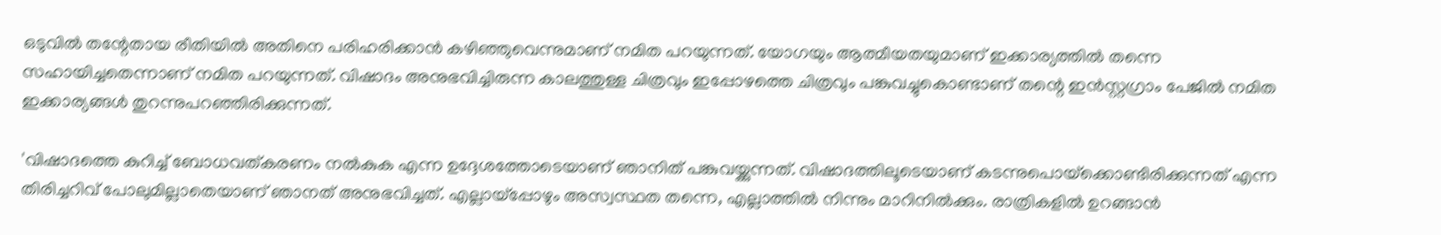ഒടുവില്‍ തന്റേതായ രീതിയില്‍ അതിനെ പരിഹരിക്കാന്‍ കഴിഞ്ഞുവെന്നുമാണ് നമിത പറയുന്നത്. യോഗയും ആത്മീയതയുമാണ് ഇക്കാര്യത്തില്‍ തന്നെ സഹായിച്ചതെന്നാണ് നമിത പറയുന്നത്. വിഷാദം അനുഭവിച്ചിരുന്ന കാലത്തുള്ള ചിത്രവും ഇപ്പോഴത്തെ ചിത്രവും പങ്കുവച്ചുകൊണ്ടാണ് തന്റെ ഇന്‍സ്റ്റഗ്രാം പേജില്‍ നമിത ഇക്കാര്യങ്ങള്‍ തുറന്നുപറഞ്ഞിരിക്കുന്നത്.

'വിഷാദത്തെ കുറിച്ച് ബോധവത്കരണം നല്‍കുക എന്ന ഉദ്ദേശത്തോടെയാണ് ഞാനിത് പങ്കുവയ്ക്കുന്നത്. വിഷാദത്തിലൂടെയാണ് കടന്നുപൊയ്‌ക്കൊണ്ടിരിക്കുന്നത് എന്ന തിരിച്ചറിവ് പോലുമില്ലാതെയാണ് ഞാനത് അനുഭവിച്ചത്. എല്ലായ്‌പ്പോഴും അസ്വസ്ഥത തന്നെ, എല്ലാത്തില്‍ നിന്നും മാറിനില്‍ക്കും. രാത്രികളില്‍ ഉറങ്ങാന്‍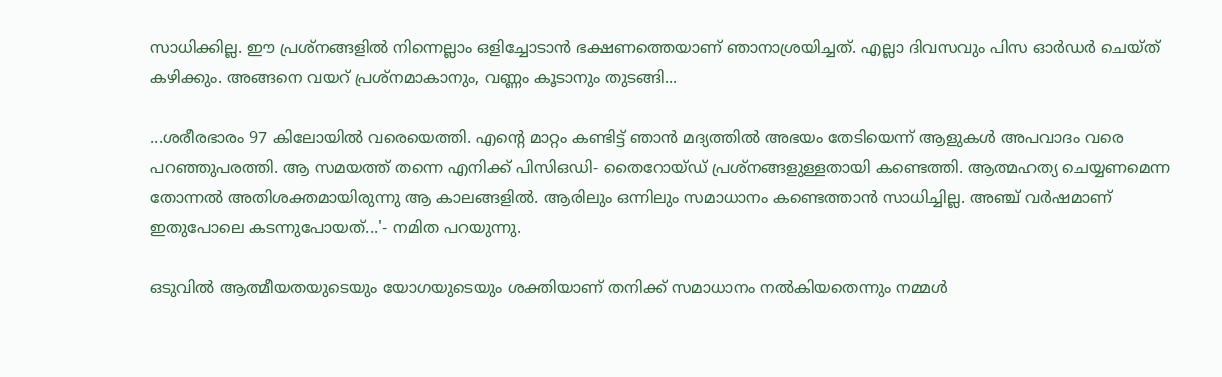സാധിക്കില്ല. ഈ പ്രശ്‌നങ്ങളില്‍ നിന്നെല്ലാം ഒളിച്ചോടാന്‍ ഭക്ഷണത്തെയാണ് ഞാനാശ്രയിച്ചത്. എല്ലാ ദിവസവും പിസ ഓര്‍ഡര്‍ ചെയ്ത് കഴിക്കും. അങ്ങനെ വയറ് പ്രശ്‌നമാകാനും, വണ്ണം കൂടാനും തുടങ്ങി...

...ശരീരഭാരം 97 കിലോയില്‍ വരെയെത്തി. എന്റെ മാറ്റം കണ്ടിട്ട് ഞാന്‍ മദ്യത്തില്‍ അഭയം തേടിയെന്ന് ആളുകള്‍ അപവാദം വരെ പറഞ്ഞുപരത്തി. ആ സമയത്ത് തന്നെ എനിക്ക് പിസിഒഡി- തൈറോയ്ഡ് പ്രശ്‌നങ്ങളുള്ളതായി കണ്ടെത്തി. ആത്മഹത്യ ചെയ്യണമെന്ന തോന്നല്‍ അതിശക്തമായിരുന്നു ആ കാലങ്ങളില്‍. ആരിലും ഒന്നിലും സമാധാനം കണ്ടെത്താന്‍ സാധിച്ചില്ല. അഞ്ച് വര്‍ഷമാണ് ഇതുപോലെ കടന്നുപോയത്...'- നമിത പറയുന്നു.

ഒടുവില്‍ ആത്മീയതയുടെയും യോഗയുടെയും ശക്തിയാണ് തനിക്ക് സമാധാനം നല്‍കിയതെന്നും നമ്മള്‍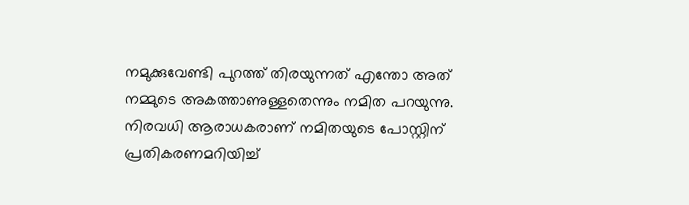നമുക്കുവേണ്ടി പുറത്ത് തിരയുന്നത് എന്തോ അത് നമ്മുടെ അകത്താണുള്ളതെന്നും നമിത പറയുന്നു. നിരവധി ആരാധകരാണ് നമിതയുടെ പോസ്റ്റിന് പ്രതികരണമറിയിച്ച്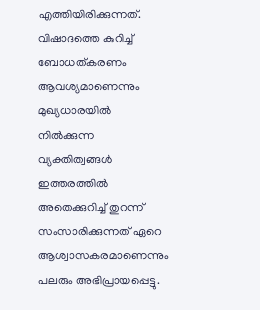എത്തിയിരിക്കുന്നത്. വിഷാദത്തെ കുറിച്ച് ബോധത്കരണം ആവശ്യമാണെന്നും മുഖ്യധാരയില്‍ നില്‍ക്കുന്ന വ്യക്തിത്വങ്ങള്‍ ഇത്തരത്തില്‍ അതെക്കുറിച്ച് തുറന്ന് സംസാരിക്കുന്നത് ഏറെ ആശ്വാസകരമാണെന്നും പലരും അഭിപ്രായപ്പെട്ടു.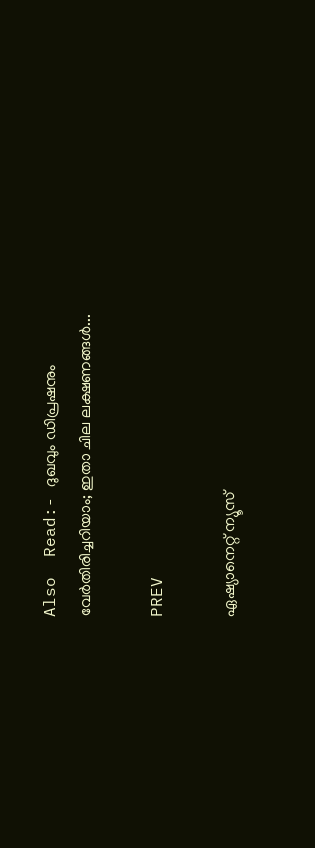Also  Read:- ദുഖവും ഡിപ്രഷനും വേര്‍തിരിച്ചറിയാം; ഇതാ ചില ലക്ഷണങ്ങള്‍...

PREV

ഏഷ്യാനെറ്റ് ന്യൂസ്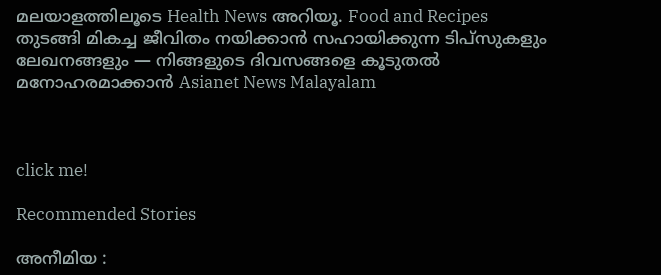മലയാളത്തിലൂടെ Health News അറിയൂ. Food and Recipes തുടങ്ങി മികച്ച ജീവിതം നയിക്കാൻ സഹായിക്കുന്ന ടിപ്സുകളും ലേഖനങ്ങളും — നിങ്ങളുടെ ദിവസങ്ങളെ കൂടുതൽ മനോഹരമാക്കാൻ Asianet News Malayalam



click me!

Recommended Stories

അനീമിയ :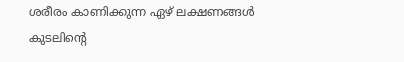ശരീരം കാണിക്കുന്ന ഏഴ് ലക്ഷണങ്ങൾ
കുടലിന്റെ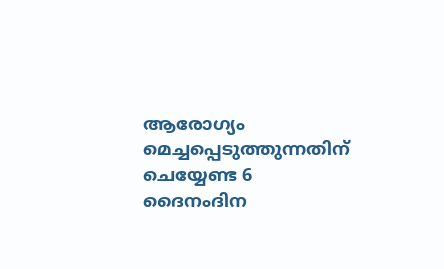ആരോഗ്യം മെച്ചപ്പെടുത്തുന്നതിന് ചെയ്യേണ്ട 6 ദൈനംദിന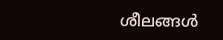ശീലങ്ങൾ